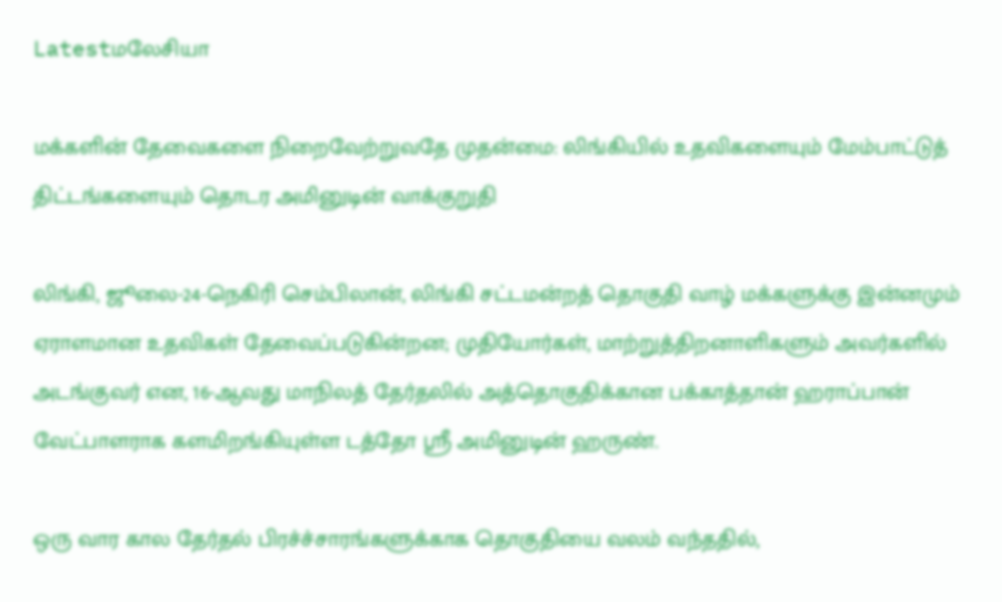Latestமலேசியா

மக்களின் தேவைகளை நிறைவேற்றுவதே முதன்மை: லிங்கியில் உதவிகளையும் மேம்பாட்டுத் திட்டங்களையும் தொடர அமினுடின் வாக்குறுதி

லிங்கி, ஜூலை-24-நெகிரி செம்பிலான், லிங்கி சட்டமன்றத் தொகுதி வாழ் மக்களுக்கு இன்னமும் ஏராளமான உதவிகள் தேவைப்படுகின்றன; முதியோர்கள், மாற்றுத்திறனாளிகளும் அவர்களில் அடங்குவர் என, 16-ஆவது மாநிலத் தேர்தலில் அத்தொகுதிக்கான பக்காத்தான் ஹராப்பான் வேட்பாளராக களமிறங்கியுள்ள டத்தோ ஸ்ரீ அமினுடின் ஹருண்.

ஒரு வார கால தேர்தல் பிரச்ச்சாரங்களுக்காக தொகுதியை வலம் வந்ததில்,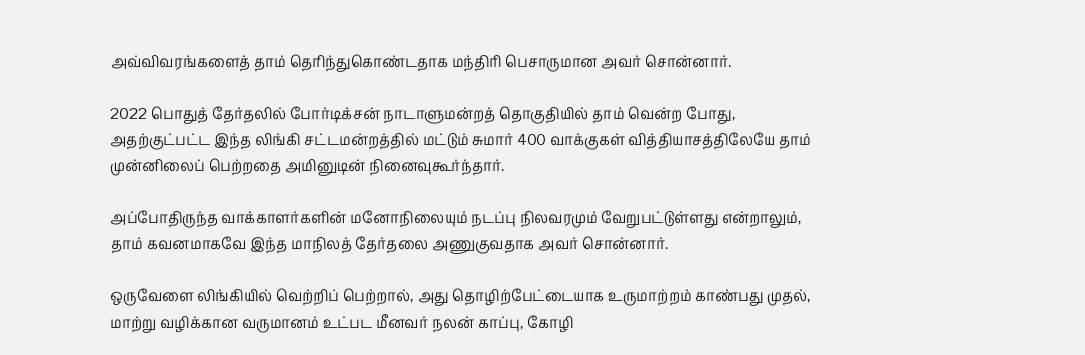அவ்விவரங்களைத் தாம் தெரிந்துகொண்டதாக மந்திரி பெசாருமான அவர் சொன்னார்.

2022 பொதுத் தேர்தலில் போர்டிக்சன் நாடாளுமன்றத் தொகுதியில் தாம் வென்ற போது, அதற்குட்பட்ட இந்த லிங்கி சட்டமன்றத்தில் மட்டும் சுமார் 400 வாக்குகள் வித்தியாசத்திலேயே தாம் முன்னிலைப் பெற்றதை அமினுடின் நினைவுகூர்ந்தார்.

அப்போதிருந்த வாக்காளர்களின் மனோநிலையும் நடப்பு நிலவரமும் வேறுபட்டுள்ளது என்றாலும், தாம் கவனமாகவே இந்த மாநிலத் தேர்தலை அணுகுவதாக அவர் சொன்னார்.

ஒருவேளை லிங்கியில் வெற்றிப் பெற்றால், அது தொழிற்பேட்டையாக உருமாற்றம் காண்பது முதல், மாற்று வழிக்கான வருமானம் உட்பட மீனவர் நலன் காப்பு, கோழி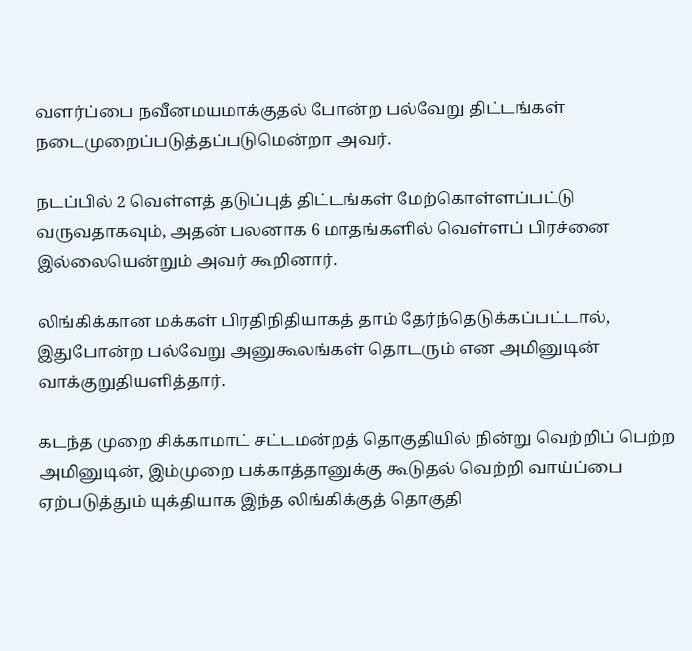வளர்ப்பை நவீனமயமாக்குதல் போன்ற பல்வேறு திட்டங்கள் நடைமுறைப்படுத்தப்படுமென்றா அவர்.

நடப்பில் 2 வெள்ளத் தடுப்புத் திட்டங்கள் மேற்கொள்ளப்பட்டு வருவதாகவும், அதன் பலனாக 6 மாதங்களில் வெள்ளப் பிரச்னை இல்லையென்றும் அவர் கூறினார்.

லிங்கிக்கான மக்கள் பிரதிநிதியாகத் தாம் தேர்ந்தெடுக்கப்பட்டால், இதுபோன்ற பல்வேறு அனுகூலங்கள் தொடரும் என அமினுடின் வாக்குறுதியளித்தார்.

கடந்த முறை சிக்காமாட் சட்டமன்றத் தொகுதியில் நின்று வெற்றிப் பெற்ற அமினுடின், இம்முறை பக்காத்தானுக்கு கூடுதல் வெற்றி வாய்ப்பை ஏற்படுத்தும் யுக்தியாக இந்த லிங்கிக்குத் தொகுதி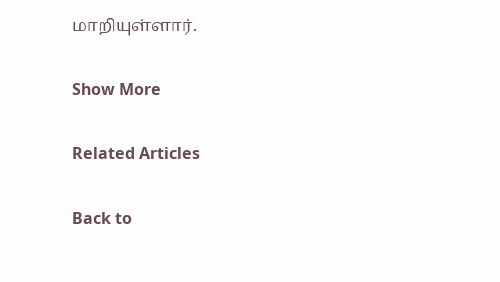மாறியுள்ளார்.

Show More

Related Articles

Back to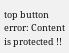top button
error: Content is protected !!